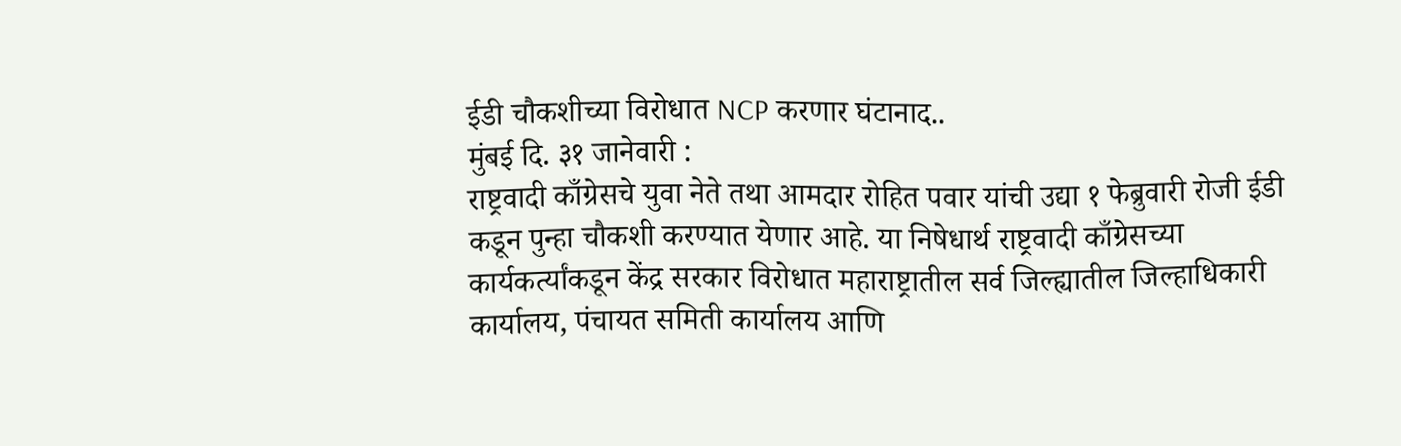ईडी चौकशीच्या विरोधात NCP करणार घंटानाद..
मुंबई दि. ३१ जानेवारी :
राष्ट्रवादी काँग्रेसचे युवा नेते तथा आमदार रोहित पवार यांची उद्या १ फेब्रुवारी रोजी ईडी कडून पुन्हा चौकशी करण्यात येणार आहे. या निषेधार्थ राष्ट्रवादी काँग्रेसच्या कार्यकर्त्यांकडून केंद्र सरकार विरोधात महाराष्ट्रातील सर्व जिल्ह्यातील जिल्हाधिकारी कार्यालय, पंचायत समिती कार्यालय आणि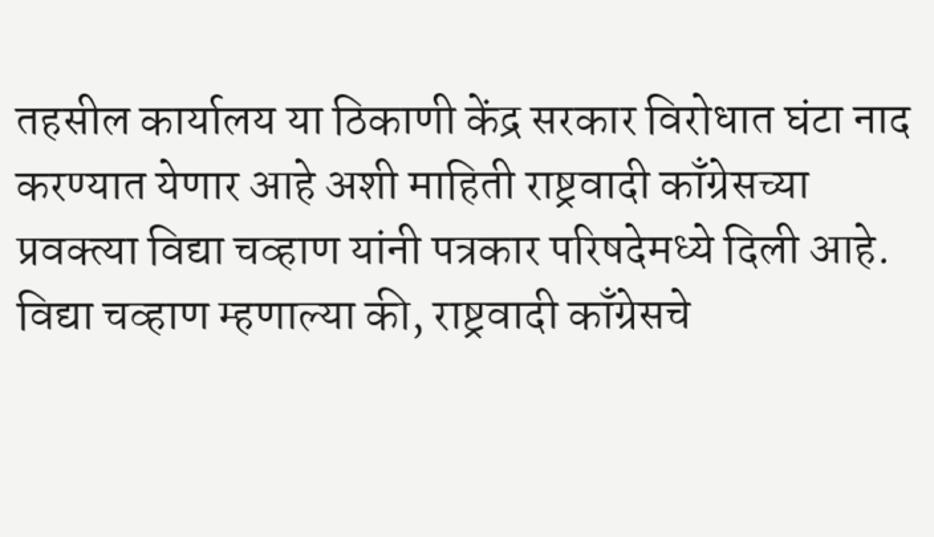तहसील कार्यालय या ठिकाणी केंद्र सरकार विरोधात घंटा नाद करण्यात येणार आहे अशी माहिती राष्ट्रवादी काँग्रेसच्या प्रवक्त्या विद्या चव्हाण यांनी पत्रकार परिषदेमध्ये दिली आहे.
विद्या चव्हाण म्हणाल्या की, राष्ट्रवादी काँग्रेसचे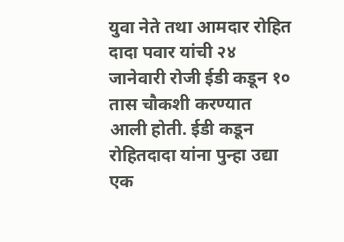युवा नेते तथा आमदार रोहित दादा पवार यांची २४ जानेवारी रोजी ईडी कडून १० तास चौकशी करण्यात आली होती. ईडी कडून रोहितदादा यांना पुन्हा उद्या एक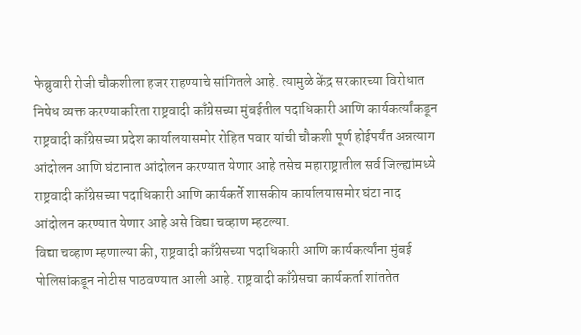फेब्रुवारी रोजी चौकशीला हजर राहण्याचे सांगितले आहे. त्यामुळे केंद्र सरकारच्या विरोधात निषेध व्यक्त करण्याकरिता राष्ट्रवादी काँग्रेसच्या मुंबईतील पदाधिकारी आणि कार्यकर्त्यांकडून राष्ट्रवादी काँग्रेसच्या प्रदेश कार्यालयासमोर रोहित पवार यांची चौकशी पूर्ण होईपर्यंत अन्नत्याग आंदोलन आणि घंटानात आंदोलन करण्यात येणार आहे तसेच महाराष्ट्रातील सर्व जिल्ह्यांमध्ये राष्ट्रवादी काँग्रेसच्या पदाधिकारी आणि कार्यकर्ते शासकीय कार्यालयासमोर घंटा नाद आंदोलन करण्यात येणार आहे असे विद्या चव्हाण म्हटल्या.
विद्या चव्हाण म्हणाल्या की, राष्ट्रवादी काँग्रेसच्या पदाधिकारी आणि कार्यकर्त्यांना मुंबई पोलिसांकडून नोटीस पाठवण्यात आली आहे. राष्ट्रवादी काँग्रेसचा कार्यकर्ता शांततेत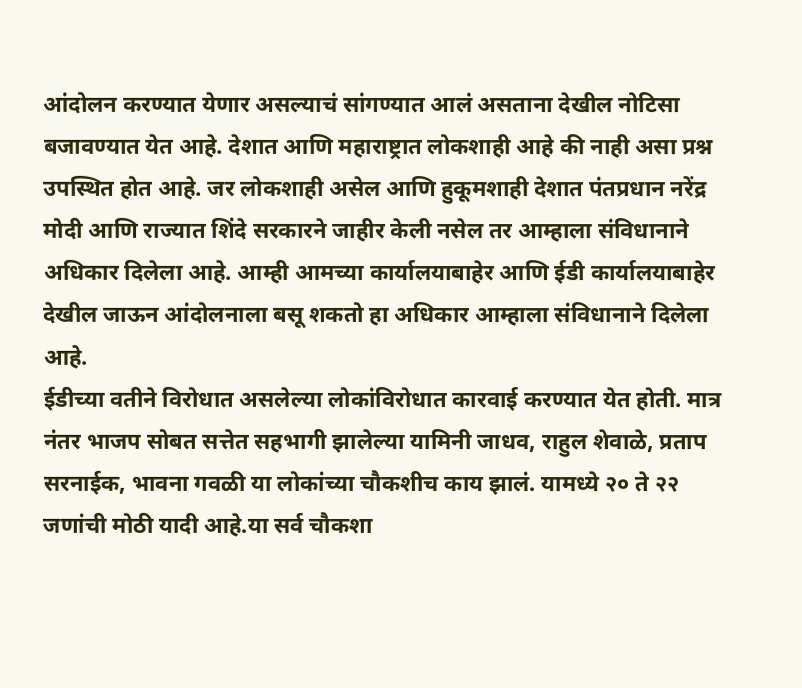आंदोलन करण्यात येणार असल्याचं सांगण्यात आलं असताना देखील नोटिसा बजावण्यात येत आहे. देशात आणि महाराष्ट्रात लोकशाही आहे की नाही असा प्रश्न उपस्थित होत आहे. जर लोकशाही असेल आणि हुकूमशाही देशात पंतप्रधान नरेंद्र मोदी आणि राज्यात शिंदे सरकारने जाहीर केली नसेल तर आम्हाला संविधानाने अधिकार दिलेला आहे. आम्ही आमच्या कार्यालयाबाहेर आणि ईडी कार्यालयाबाहेर देखील जाऊन आंदोलनाला बसू शकतो हा अधिकार आम्हाला संविधानाने दिलेला आहे.
ईडीच्या वतीने विरोधात असलेल्या लोकांविरोधात कारवाई करण्यात येत होती. मात्र नंतर भाजप सोबत सत्तेत सहभागी झालेल्या यामिनी जाधव, राहुल शेवाळे, प्रताप सरनाईक, भावना गवळी या लोकांच्या चौकशीच काय झालं. यामध्ये २० ते २२ जणांची मोठी यादी आहे.या सर्व चौकशा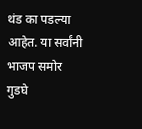थंड का पडल्या आहेत. या सर्वांनी भाजप समोर गुडघे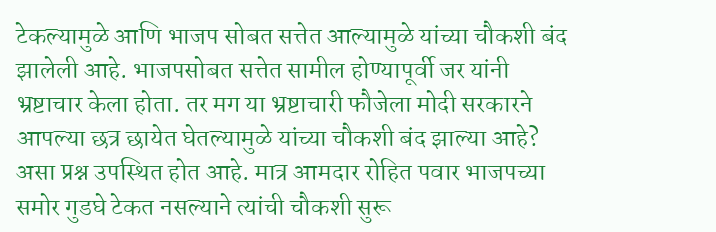टेकल्यामुळे आणि भाजप सोबत सत्तेत आल्यामुळे यांच्या चौकशी बंद झालेली आहे. भाजपसोबत सत्तेत सामील होण्यापूर्वी जर यांनी भ्रष्टाचार केला होता. तर मग या भ्रष्टाचारी फौजेला मोदी सरकारने आपल्या छत्र छायेत घेतल्यामुळे यांच्या चौकशी बंद झाल्या आहे? असा प्रश्न उपस्थित होत आहे. मात्र आमदार रोहित पवार भाजपच्या समोर गुडघे टेकत नसल्याने त्यांची चौकशी सुरू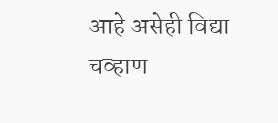आहे असेही विद्या चव्हाण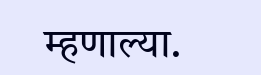म्हणाल्या.